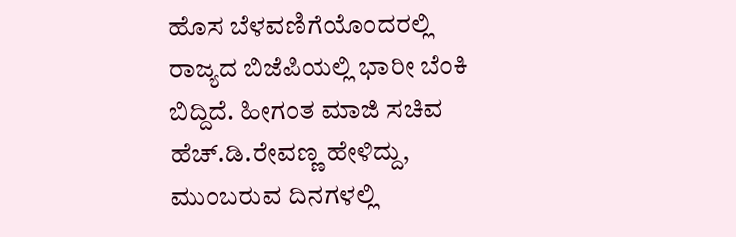ಹೊಸ ಬೆಳವಣಿಗೆಯೊಂದರಲ್ಲಿ ರಾಜ್ಯದ ಬಿಜೆಪಿಯಲ್ಲಿ ಭಾರೀ ಬೆಂಕಿ ಬಿದ್ದಿದೆ. ಹೀಗಂತ ಮಾಜಿ ಸಚಿವ ಹೆಚ್.ಡಿ.ರೇವಣ್ಣ ಹೇಳಿದ್ದು, ಮುಂಬರುವ ದಿನಗಳಲ್ಲಿ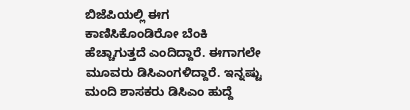ಬಿಜೆಪಿಯಲ್ಲಿ ಈಗ ಕಾಣಿಸಿಕೊಂಡಿರೋ ಬೆಂಕಿ ಹೆಚ್ಚಾಗುತ್ತದೆ ಎಂದಿದ್ದಾರೆ. ಈಗಾಗಲೇ ಮೂವರು ಡಿಸಿಎಂಗಳಿದ್ದಾರೆ. ಇನ್ನಷ್ಟು ಮಂದಿ ಶಾಸಕರು ಡಿಸಿಎಂ ಹುದ್ದೆ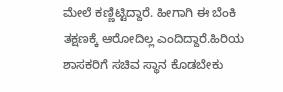ಮೇಲೆ ಕಣ್ಣಿಟ್ಟಿದ್ದಾರೆ. ಹೀಗಾಗಿ ಈ ಬೆಂಕಿ ತಕ್ಷಣಕ್ಕೆ ಆರೋದಿಲ್ಲ ಎಂದಿದ್ದಾರೆ.ಹಿರಿಯ ಶಾಸಕರಿಗೆ ಸಚಿವ ಸ್ಥಾನ ಕೊಡಬೇಕು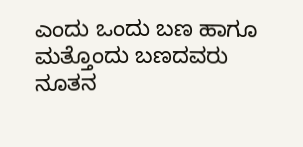ಎಂದು ಒಂದು ಬಣ ಹಾಗೂ ಮತ್ತೊಂದು ಬಣದವರು ನೂತನ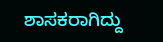ಶಾಸಕರಾಗಿದ್ದು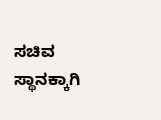ಸಚಿವ ಸ್ಥಾನಕ್ಕಾಗಿ